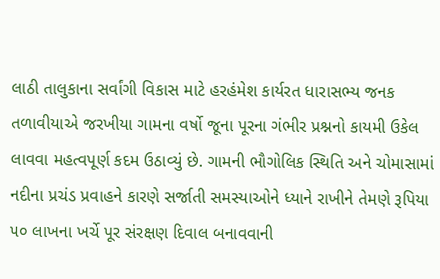લાઠી તાલુકાના સર્વાંગી વિકાસ માટે હરહંમેશ કાર્યરત ધારાસભ્ય જનક તળાવીયાએ જરખીયા ગામના વર્ષો જૂના પૂરના ગંભીર પ્રશ્નનો કાયમી ઉકેલ લાવવા મહત્વપૂર્ણ કદમ ઉઠાવ્યું છે. ગામની ભૌગોલિક સ્થિતિ અને ચોમાસામાં નદીના પ્રચંડ પ્રવાહને કારણે સર્જાતી સમસ્યાઓને ધ્યાને રાખીને તેમણે રૂપિયા ૫૦ લાખના ખર્ચે પૂર સંરક્ષણ દિવાલ બનાવવાની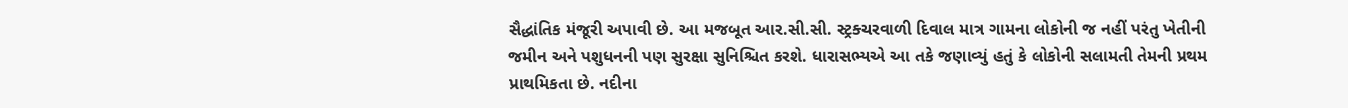સૈદ્ધાંતિક મંજૂરી અપાવી છે. આ મજબૂત આર.સી.સી. સ્ટ્રક્ચરવાળી દિવાલ માત્ર ગામના લોકોની જ નહીં પરંતુ ખેતીની જમીન અને પશુધનની પણ સુરક્ષા સુનિશ્ચિત કરશે. ધારાસભ્યએ આ તકે જણાવ્યું હતું કે લોકોની સલામતી તેમની પ્રથમ પ્રાથમિકતા છે. નદીના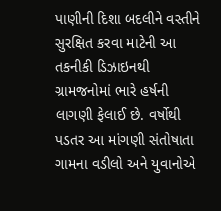પાણીની દિશા બદલીને વસ્તીને સુરક્ષિત કરવા માટેની આ તકનીકી ડિઝાઇનથી ગ્રામજનોમાં ભારે હર્ષની લાગણી ફેલાઈ છે. વર્ષોથી પડતર આ માંગણી સંતોષાતા ગામના વડીલો અને યુવાનોએ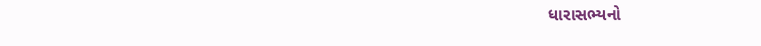ધારાસભ્યનો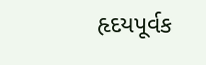હૃદયપૂર્વક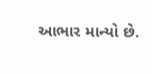આભાર માન્યો છે.